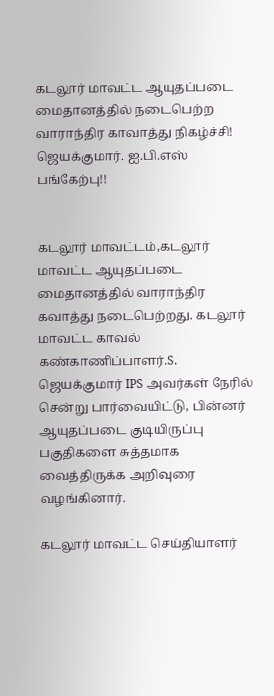கடலூர் மாவட்ட ஆயுதப்படை மைதானத்தில் நடைபெற்ற வாராந்திர காவாத்து நிகழ்ச்சி! ஜெயக்குமார். ஐ.பி.எஸ் பங்கேற்பு!!


கடலூர் மாவட்டம்,கடலூர் மாவட்ட ஆயுதப்படை மைதானத்தில் வாராந்திர கவாத்து நடைபெற்றது. கடலூர் மாவட்ட காவல் கண்காணிப்பாளர்.S. ஜெயக்குமார் IPS அவர்கள் நேரில் சென்று பார்வையிட்டு, பின்னர் ஆயுதப்படை குடியிருப்பு பகுதிகளை சுத்தமாக வைத்திருக்க அறிவுரை வழங்கினார்.

கடலூர் மாவட்ட செய்தியாளர்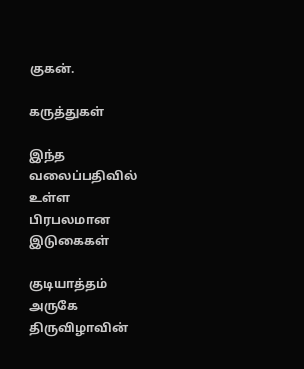குகன்.

கருத்துகள்

இந்த வலைப்பதிவில் உள்ள பிரபலமான இடுகைகள்

குடியாத்தம் அருகே திருவிழாவின்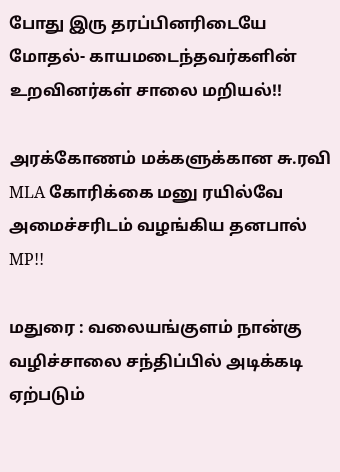போது இரு தரப்பினரிடையே மோதல்- காயமடைந்தவர்களின் உறவினர்கள் சாலை மறியல்!!

அரக்கோணம் மக்களுக்கான சு.ரவி MLA கோரிக்கை மனு ரயில்வே அமைச்சரிடம் வழங்கிய தனபால் MP!!

மதுரை : வலையங்குளம் நான்கு வழிச்சாலை சந்திப்பில் அடிக்கடி ஏற்படும்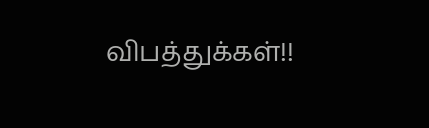விபத்துக்கள்!!